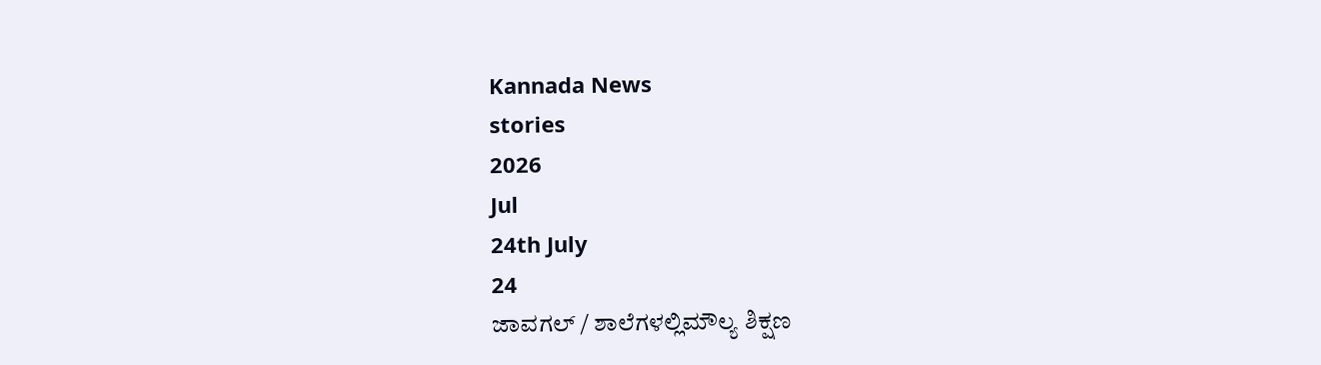Kannada News
stories
2026
Jul
24th July
24
ಜಾವಗಲ್ / ಶಾಲೆಗಳಲ್ಲಿಮೌಲ್ಯ ಶಿಕ್ಷಣ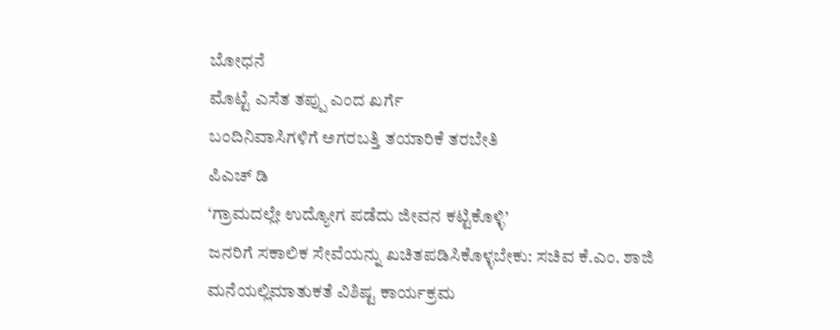ಬೋಧನೆ
ಮೊಟ್ಟೆ ಎಸೆತ ತಪ್ಪು ಎಂದ ಖರ್ಗೆ
ಬಂದಿನಿವಾಸಿಗಳಿಗೆ ಅಗರಬತ್ತಿ ತಯಾರಿಕೆ ತರಬೇತಿ
ಪಿಎಚ್ ಡಿ
‘ಗ್ರಾಮದಲ್ಲೇ ಉದ್ಯೋಗ ಪಡೆದು ಜೀವನ ಕಟ್ಟಿಕೊಳ್ಳಿ’
ಜನರಿಗೆ ಸಕಾಲಿಕ ಸೇವೆಯನ್ನು ಖಚಿತಪಡಿಸಿಕೊಳ್ಳಬೇಕು: ಸಚಿವ ಕೆ.ಎಂ. ಶಾಜಿ
ಮನೆಯಲ್ಲಿಮಾತುಕತೆ ವಿಶಿಷ್ಟ ಕಾರ್ಯಕ್ರಮ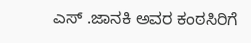ಎಸ್ .ಜಾನಕಿ ಅವರ ಕಂಠಸಿರಿಗೆ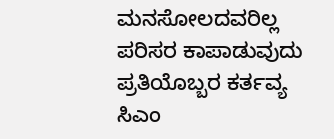ಮನಸೋಲದವರಿಲ್ಲ
ಪರಿಸರ ಕಾಪಾಡುವುದು ಪ್ರತಿಯೊಬ್ಬರ ಕರ್ತವ್ಯ
ಸಿಎಂ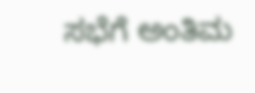ಸಭೆಗೆ ಅಂತಿಮ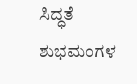ಸಿದ್ಧತೆ
ಶುಭಮಂಗಳ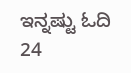ಇನ್ನಷ್ಟು ಓದಿ
24